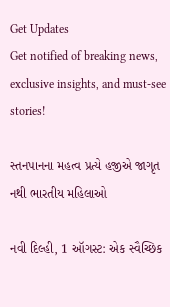Get Updates
Get notified of breaking news, exclusive insights, and must-see stories!

સ્તનપાનના મહત્વ પ્રત્યે હજીએ જાગૃત નથી ભારતીય મહિલાઓ

નવી દિલ્હી, 1 ઑગસ્ટ: એક સ્વૈચ્છિક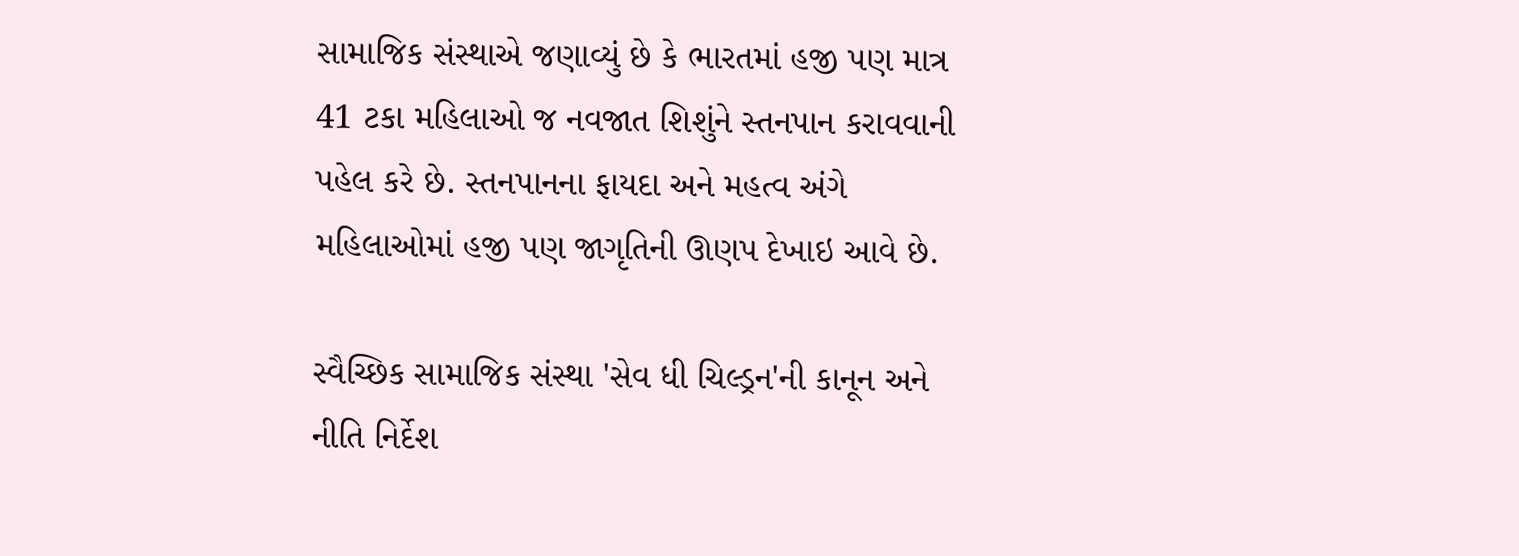સામાજિક સંસ્થાએ જણાવ્યું છે કે ભારતમાં હજી પણ માત્ર 41 ટકા મહિલાઓ જ નવજાત શિશુંને સ્તનપાન કરાવવાની પહેલ કરે છે. સ્તનપાનના ફાયદા અને મહત્વ અંગે મહિલાઓમાં હજી પણ જાગૃતિની ઊણપ દેખાઇ આવે છે.

સ્વૈચ્છિક સામાજિક સંસ્થા 'સેવ ધી ચિલ્ડ્રન'ની કાનૂન અને નીતિ નિર્દેશ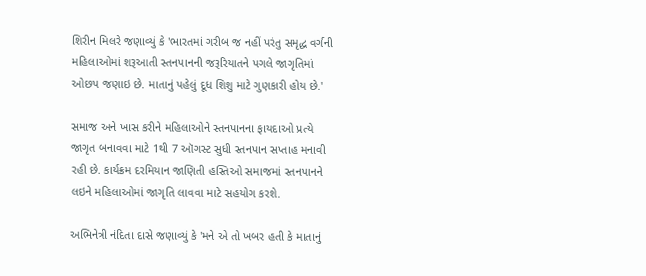શિરીન મિલરે જણાવ્યું કે 'ભારતમાં ગરીબ જ નહીં પરંતુ સમૃદ્ધ વર્ગની મહિલાઓમાં શરૂઆતી સ્તનપાનની જરૂરિયાતને પગલે જાગૃતિમાં ઓછપ જણાઇ છે. માતાનું પહેલું દૂધ શિશુ માટે ગુણકારી હોય છે.'

સમાજ અને ખાસ કરીને મહિલાઓને સ્તનપાનના ફાયદાઓ પ્રત્યે જાગૃત બનાવવા માટે 1થી 7 ઑગસ્ટ સુધી સ્તનપાન સપ્તાહ મનાવી રહી છે. કાર્યક્રમ દરમિયાન જાણિતી હસ્તિઓ સમાજમાં સ્તનપાનને લઇને મહિલાઓમાં જાગૃતિ લાવવા માટે સહયોગ કરશે.

અભિનેત્રી નંદિતા દાસે જણાવ્યું કે 'મને એ તો ખબર હતી કે માતાનું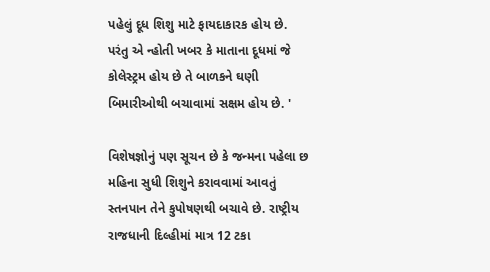પહેલું દૂધ શિશુ માટે ફાયદાકારક હોય છે. પરંતુ એ ન્હોતી ખબર કે માતાના દૂધમાં જે કોલેસ્ટ્રમ હોય છે તે બાળકને ઘણી બિમારીઓથી બચાવામાં સક્ષમ હોય છે. '

વિશેષજ્ઞોનું પણ સૂચન છે કે જન્મના પહેલા છ મહિના સુધી શિશુને કરાવવામાં આવતું સ્તનપાન તેને કુપોષણથી બચાવે છે. રાષ્ટ્રીય રાજધાની દિલ્હીમાં માત્ર 12 ટકા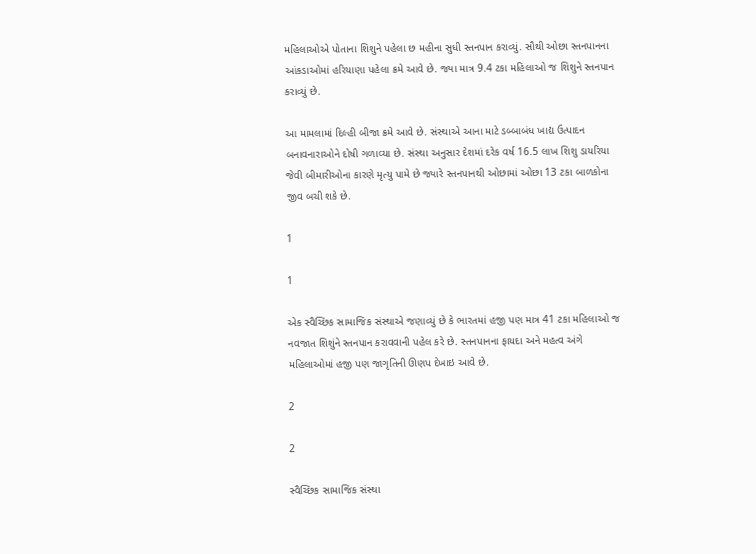મહિલાઓએ પોતાના શિશુને પહેલા છ મહીના સુધી સ્તનપાન કરાવ્યું. સૌથી ઓછા સ્તનપાનના આંકડાઓમાં હરિયાણા પહેલા ક્રમે આવે છે. જ્યા માત્ર 9.4 ટકા મહિલાઓ જ શિશુને સ્તનપાન કરાવ્યું છે.

આ મામલામાં દિલ્હી બીજા ક્રમે આવે છે. સંસ્થાએ આના માટે ડબ્બાબંધ ખાદ્ય ઉત્પાદન બનાવનારાઓને દોષી ગળાવ્યા છે. સંસ્થા અનુસાર દેશમાં દરેક વર્ષ 16.5 લાખ શિશુ ડાયરિયા જેવી બીમારીઓના કારણે મૃત્યુ પામે છે જ્યારે સ્તનપાનથી ઓછામાં ઓછા 13 ટકા બાળકોના જીવ બચી શકે છે.

1

1

એક સ્વૈચ્છિક સામાજિક સંસ્થાએ જણાવ્યું છે કે ભારતમાં હજી પણ માત્ર 41 ટકા મહિલાઓ જ નવજાત શિશુંને સ્તનપાન કરાવવાની પહેલ કરે છે. સ્તનપાનના ફાયદા અને મહત્વ અંગે મહિલાઓમાં હજી પણ જાગૃતિની ઊણપ દેખાઇ આવે છે.

2

2

સ્વૈચ્છિક સામાજિક સંસ્થા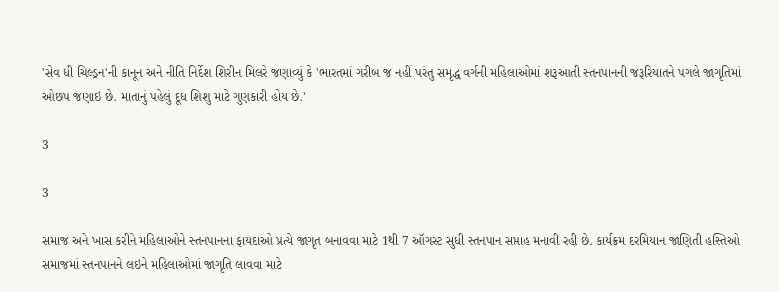'સેવ ધી ચિલ્ડ્રન'ની કાનૂન અને નીતિ નિર્દેશ શિરીન મિલરે જણાવ્યું કે 'ભારતમાં ગરીબ જ નહીં પરંતુ સમૃદ્ધ વર્ગની મહિલાઓમાં શરૂઆતી સ્તનપાનની જરૂરિયાતને પગલે જાગૃતિમાં ઓછપ જણાઇ છે. માતાનું પહેલું દૂધ શિશુ માટે ગુણકારી હોય છે.'

3

3

સમાજ અને ખાસ કરીને મહિલાઓને સ્તનપાનના ફાયદાઓ પ્રત્યે જાગૃત બનાવવા માટે 1થી 7 ઑગસ્ટ સુધી સ્તનપાન સપ્તાહ મનાવી રહી છે. કાર્યક્રમ દરમિયાન જાણિતી હસ્તિઓ સમાજમાં સ્તનપાનને લઇને મહિલાઓમાં જાગૃતિ લાવવા માટે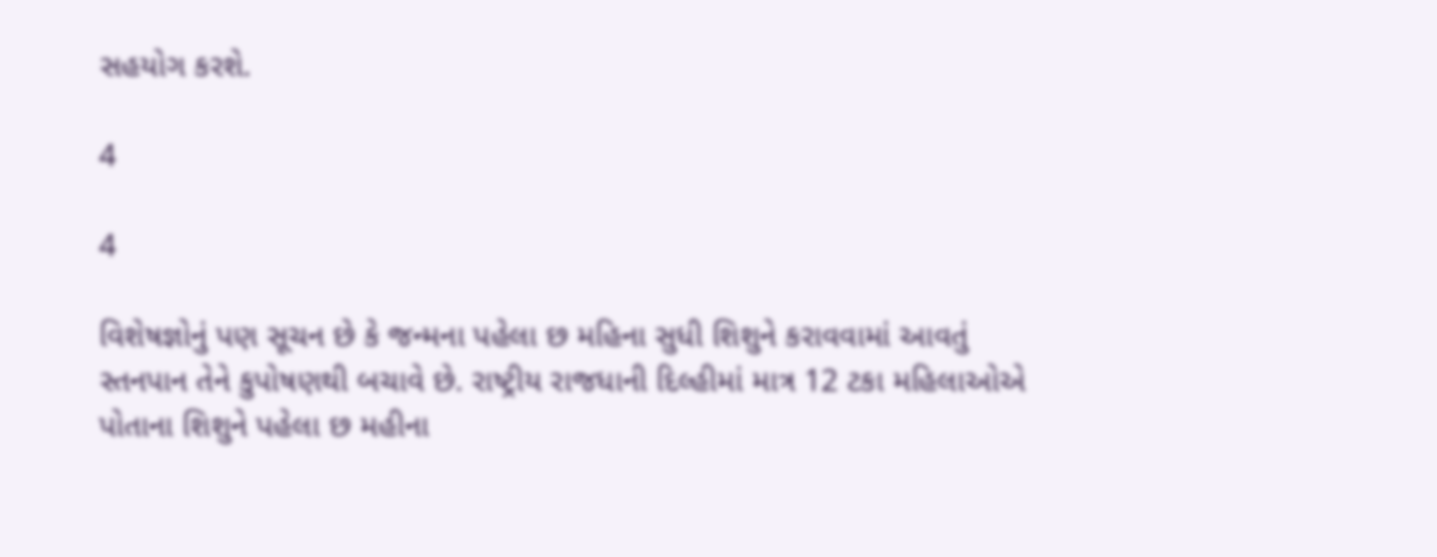સહયોગ કરશે.

4

4

વિશેષજ્ઞોનું પણ સૂચન છે કે જન્મના પહેલા છ મહિના સુધી શિશુને કરાવવામાં આવતું સ્તનપાન તેને કુપોષણથી બચાવે છે. રાષ્ટ્રીય રાજધાની દિલ્હીમાં માત્ર 12 ટકા મહિલાઓએ પોતાના શિશુને પહેલા છ મહીના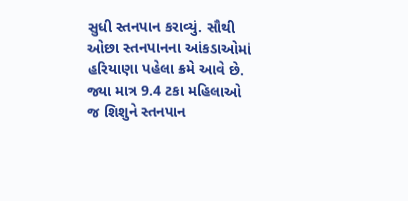સુધી સ્તનપાન કરાવ્યું. સૌથી ઓછા સ્તનપાનના આંકડાઓમાં હરિયાણા પહેલા ક્રમે આવે છે. જ્યા માત્ર 9.4 ટકા મહિલાઓ જ શિશુને સ્તનપાન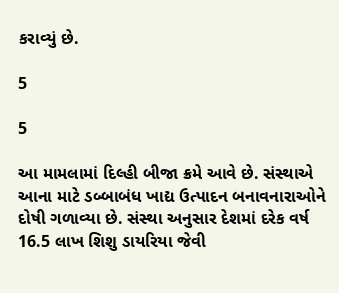કરાવ્યું છે.

5

5

આ મામલામાં દિલ્હી બીજા ક્રમે આવે છે. સંસ્થાએ આના માટે ડબ્બાબંધ ખાદ્ય ઉત્પાદન બનાવનારાઓને દોષી ગળાવ્યા છે. સંસ્થા અનુસાર દેશમાં દરેક વર્ષ 16.5 લાખ શિશુ ડાયરિયા જેવી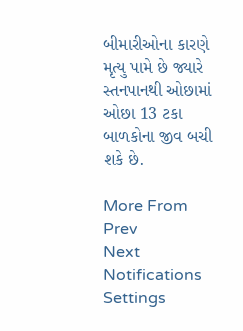બીમારીઓના કારણે મૃત્યુ પામે છે જ્યારે સ્તનપાનથી ઓછામાં ઓછા 13 ટકા બાળકોના જીવ બચી શકે છે.

More From
Prev
Next
Notifications
Settings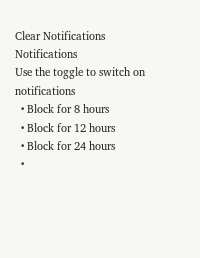Clear Notifications
Notifications
Use the toggle to switch on notifications
  • Block for 8 hours
  • Block for 12 hours
  • Block for 24 hours
  •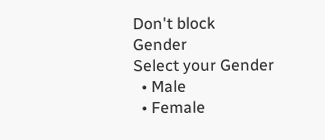Don't block
Gender
Select your Gender
  • Male
  • Female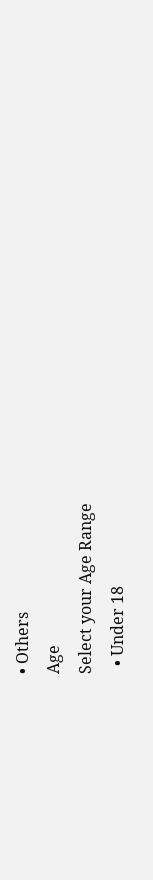• Others
Age
Select your Age Range
  • Under 18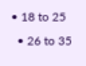• 18 to 25
  • 26 to 35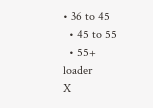• 36 to 45
  • 45 to 55
  • 55+
loader
X